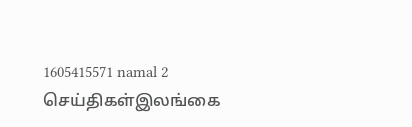1605415571 namal 2
செய்திகள்இலங்கை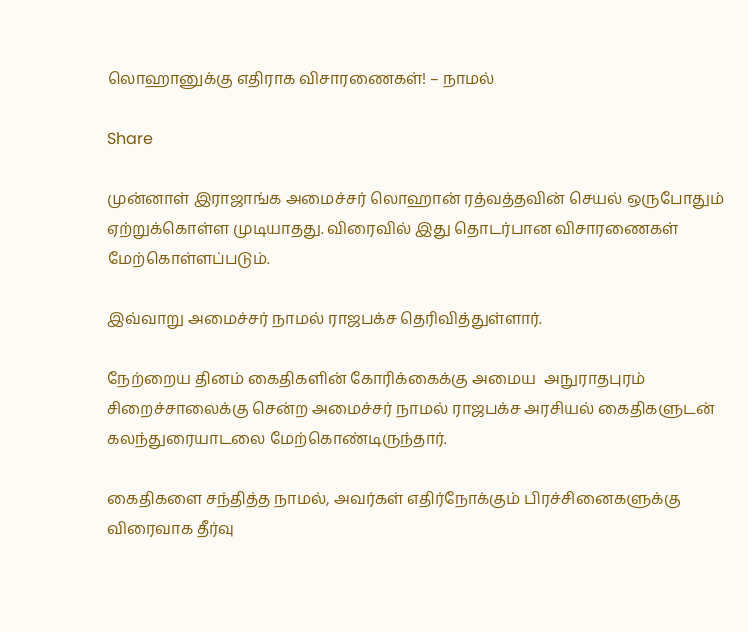லொஹானுக்கு எதிராக விசாரணைகள்! – நாமல்

Share

முன்னாள் இராஜாங்க அமைச்சர் லொஹான் ரத்வத்தவின் செயல் ஒருபோதும் ஏற்றுக்கொள்ள முடியாதது. விரைவில் இது தொடர்பான விசாரணைகள் மேற்கொள்ளப்படும்.

இவ்வாறு அமைச்சர் நாமல் ராஜபக்ச தெரிவித்துள்ளார்.

நேற்றைய தினம் கைதிகளின் கோரிக்கைக்கு அமைய  அநுராதபுரம் சிறைச்சாலைக்கு சென்ற அமைச்சர் நாமல் ராஜபக்ச அரசியல் கைதிகளுடன் கலந்துரையாடலை மேற்கொண்டிருந்தார்.

கைதிகளை சந்தித்த நாமல், அவர்கள் எதிர்நோக்கும் பிரச்சினைகளுக்கு விரைவாக தீர்வு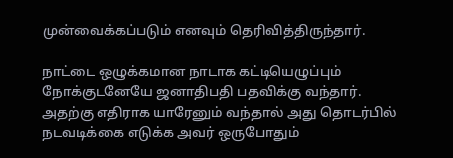முன்வைக்கப்படும் எனவும் தெரிவித்திருந்தார்.

நாட்டை ஒழுக்கமான நாடாக கட்டியெழுப்பும் நோக்குடனேயே ஜனாதிபதி பதவிக்கு வந்தார்.
அதற்கு எதிராக யாரேனும் வந்தால் அது தொடர்பில் நடவடிக்கை எடுக்க அவர் ஒருபோதும்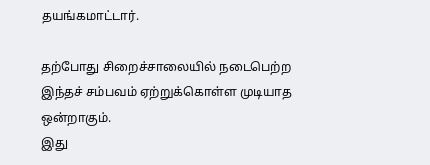தயங்கமாட்டார்.

தற்போது சிறைச்சாலையில் நடைபெற்ற இந்தச் சம்பவம் ஏற்றுக்கொள்ள முடியாத ஒன்றாகும்.
இது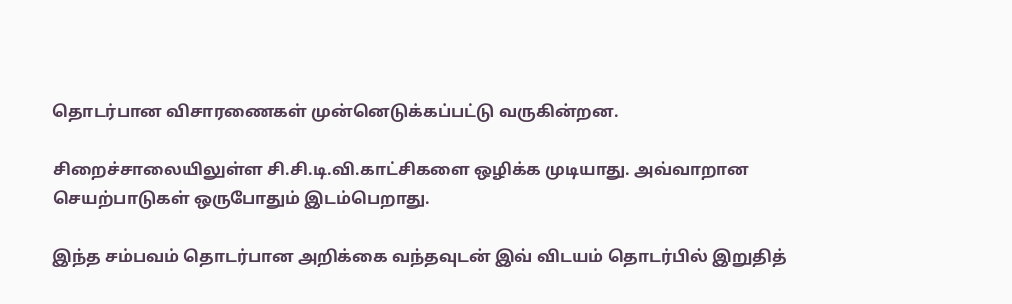தொடர்பான விசாரணைகள் முன்னெடுக்கப்பட்டு வருகின்றன.

சிறைச்சாலையிலுள்ள சி.சி.டி.வி.காட்சிகளை ஒழிக்க முடியாது. அவ்வாறான செயற்பாடுகள் ஒருபோதும் இடம்பெறாது.

இந்த சம்பவம் தொடர்பான அறிக்கை வந்தவுடன் இவ் விடயம் தொடர்பில் இறுதித்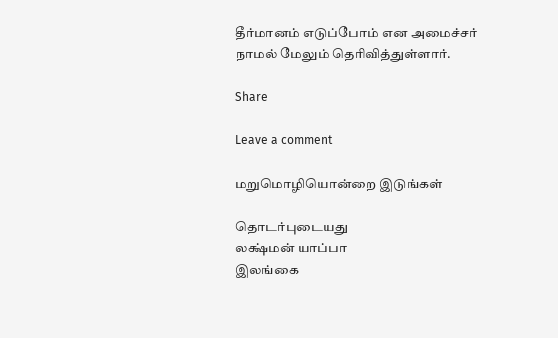தீர்மானம் எடுப்போம் என அமைச்சர் நாமல் மேலும் தெரிவித்துள்ளார்.

Share

Leave a comment

மறுமொழியொன்றை இடுங்கள்

தொடர்புடையது
லக்ஷ்மன் யாப்பா
இலங்கை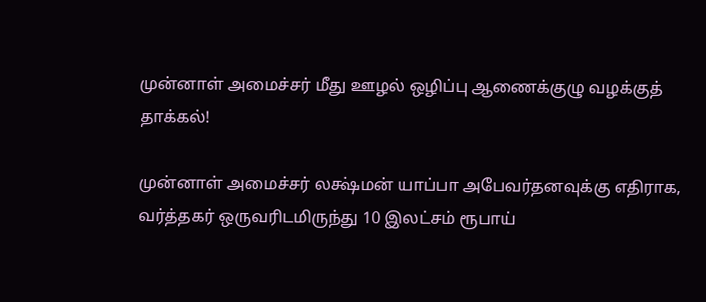முன்னாள் அமைச்சர் மீது ஊழல் ஒழிப்பு ஆணைக்குழு வழக்குத் தாக்கல்!

முன்னாள் அமைச்சர் லக்ஷ்மன் யாப்பா அபேவர்தனவுக்கு எதிராக, வர்த்தகர் ஒருவரிடமிருந்து 10 இலட்சம் ரூபாய்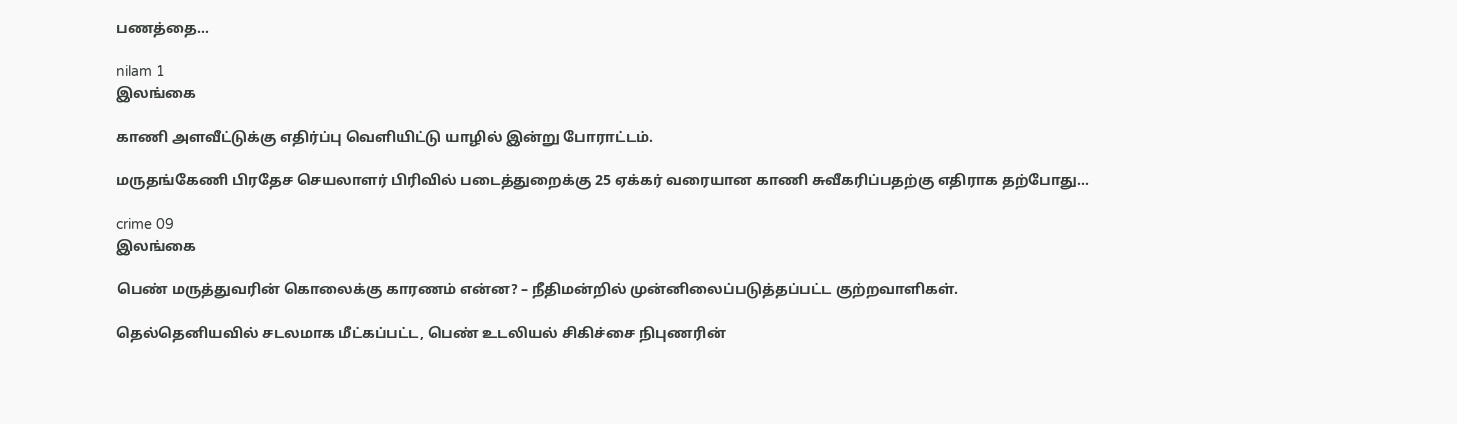பணத்தை...

nilam 1
இலங்கை

காணி அளவீட்டுக்கு எதிர்ப்பு வெளியிட்டு யாழில் இன்று போராட்டம்.

மருதங்கேணி பிரதேச செயலாளர் பிரிவில் படைத்துறைக்கு 25 ஏக்கர் வரையான காணி சுவீகரிப்பதற்கு எதிராக தற்போது...

crime 09
இலங்கை

பெண் மருத்துவரின் கொலைக்கு காரணம் என்ன? – நீதிமன்றில் முன்னிலைப்படுத்தப்பட்ட குற்றவாளிகள்.

தெல்தெனியவில் சடலமாக மீட்கப்பட்ட, பெண் உடலியல் சிகிச்சை நிபுணரின்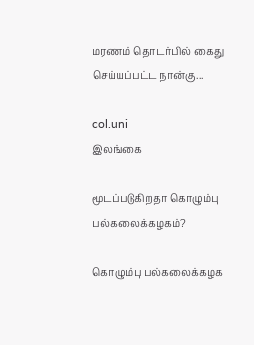மரணம் தொடர்பில் கைது செய்யப்பட்ட நான்கு...

col.uni
இலங்கை

மூடப்படுகிறதா கொழும்பு பல்கலைக்கழகம்?

கொழும்பு பல்கலைக்கழக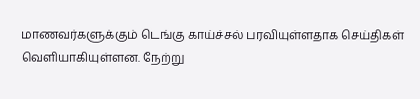மாணவர்களுக்கும் டெங்கு காய்ச்சல் பரவியுள்ளதாக செய்திகள் வெளியாகியுள்ளன. நேற்று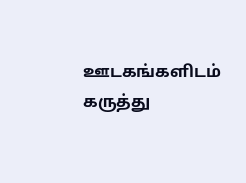ஊடகங்களிடம் கருத்து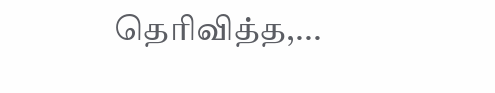தெரிவித்த,...